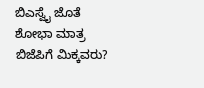ಬಿಎಸ್ವೈ ಜೊತೆ ಶೋಭಾ ಮಾತ್ರ ಬಿಜೆಪಿಗೆ ಮಿಕ್ಕವರು?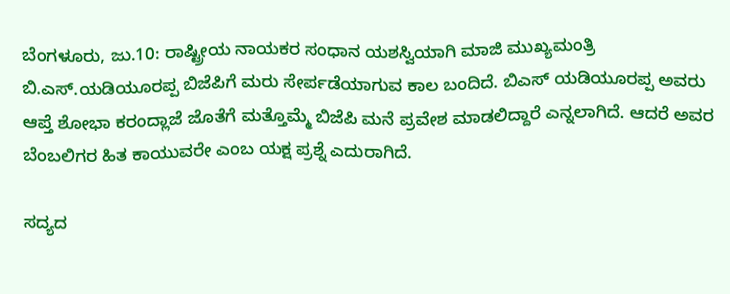ಬೆಂಗಳೂರು, ಜು.10: ರಾಷ್ಟ್ರೀಯ ನಾಯಕರ ಸಂಧಾನ ಯಶಸ್ವಿಯಾಗಿ ಮಾಜಿ ಮುಖ್ಯಮಂತ್ರಿ ಬಿ.ಎಸ್.ಯಡಿಯೂರಪ್ಪ ಬಿಜೆಪಿಗೆ ಮರು ಸೇರ್ಪಡೆಯಾಗುವ ಕಾಲ ಬಂದಿದೆ. ಬಿಎಸ್ ಯಡಿಯೂರಪ್ಪ ಅವರು ಆಪ್ತೆ ಶೋಭಾ ಕರಂದ್ಲಾಜೆ ಜೊತೆಗೆ ಮತ್ತೊಮ್ಮೆ ಬಿಜೆಪಿ ಮನೆ ಪ್ರವೇಶ ಮಾಡಲಿದ್ದಾರೆ ಎನ್ನಲಾಗಿದೆ. ಆದರೆ ಅವರ ಬೆಂಬಲಿಗರ ಹಿತ ಕಾಯುವರೇ ಎಂಬ ಯಕ್ಷ ಪ್ರಶ್ನೆ ಎದುರಾಗಿದೆ.

ಸದ್ಯದ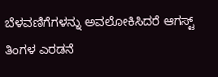ಬೆಳವಣಿಗೆಗಳನ್ನು ಅವಲೋಕಿಸಿದರೆ ಆಗಸ್ಟ್ ತಿಂಗಳ ಎರಡನೆ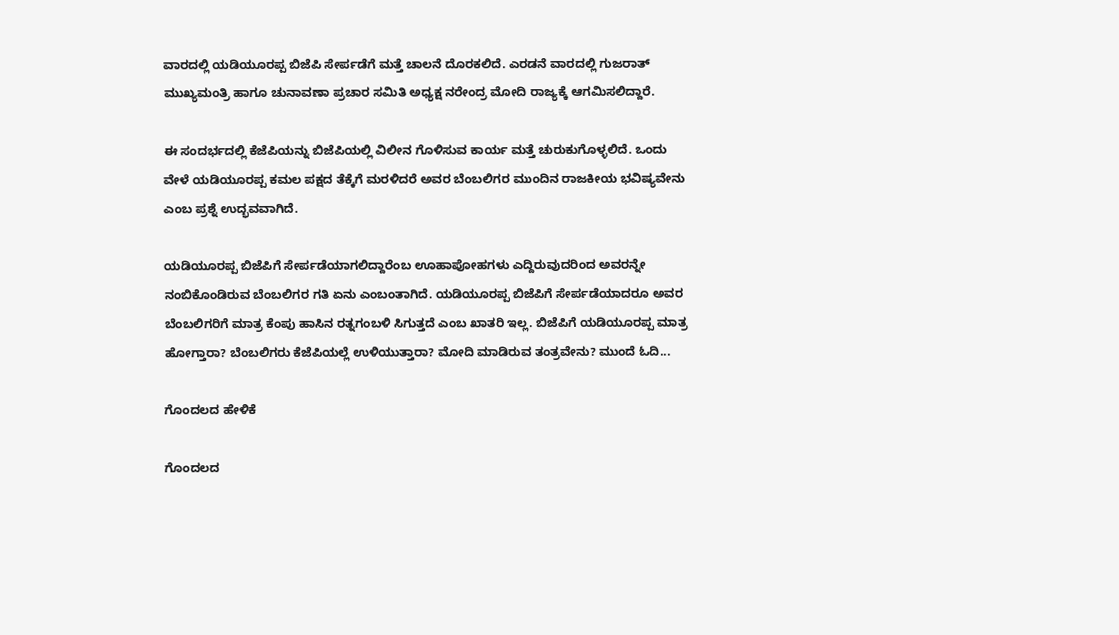ವಾರದಲ್ಲಿ ಯಡಿಯೂರಪ್ಪ ಬಿಜೆಪಿ ಸೇರ್ಪಡೆಗೆ ಮತ್ತೆ ಚಾಲನೆ ದೊರಕಲಿದೆ. ಎರಡನೆ ವಾರದಲ್ಲಿ ಗುಜರಾತ್ ಮುಖ್ಯಮಂತ್ರಿ ಹಾಗೂ ಚುನಾವಣಾ ಪ್ರಚಾರ ಸಮಿತಿ ಅಧ್ಯಕ್ಷ ನರೇಂದ್ರ ಮೋದಿ ರಾಜ್ಯಕ್ಕೆ ಆಗಮಿಸಲಿದ್ದಾರೆ.

ಈ ಸಂದರ್ಭದಲ್ಲಿ ಕೆಜೆಪಿಯನ್ನು ಬಿಜೆಪಿಯಲ್ಲಿ ವಿಲೀನ ಗೊಳಿಸುವ ಕಾರ್ಯ ಮತ್ತೆ ಚುರುಕುಗೊಳ್ಳಲಿದೆ. ಒಂದು ವೇಳೆ ಯಡಿಯೂರಪ್ಪ ಕಮಲ ಪಕ್ಷದ ತೆಕ್ಕೆಗೆ ಮರಳಿದರೆ ಅವರ ಬೆಂಬಲಿಗರ ಮುಂದಿನ ರಾಜಕೀಯ ಭವಿಷ್ಯವೇನು ಎಂಬ ಪ್ರಶ್ನೆ ಉದ್ಭವವಾಗಿದೆ.

ಯಡಿಯೂರಪ್ಪ ಬಿಜೆಪಿಗೆ ಸೇರ್ಪಡೆಯಾಗಲಿದ್ದಾರೆಂಬ ಊಹಾಪೋಹಗಳು ಎದ್ದಿರುವುದರಿಂದ ಅವರನ್ನೇ ನಂಬಿಕೊಂಡಿರುವ ಬೆಂಬಲಿಗರ ಗತಿ ಏನು ಎಂಬಂತಾಗಿದೆ. ಯಡಿಯೂರಪ್ಪ ಬಿಜೆಪಿಗೆ ಸೇರ್ಪಡೆಯಾದರೂ ಅವರ ಬೆಂಬಲಿಗರಿಗೆ ಮಾತ್ರ ಕೆಂಪು ಹಾಸಿನ ರತ್ನಗಂಬಳಿ ಸಿಗುತ್ತದೆ ಎಂಬ ಖಾತರಿ ಇಲ್ಲ. ಬಿಜೆಪಿಗೆ ಯಡಿಯೂರಪ್ಪ ಮಾತ್ರ ಹೋಗ್ತಾರಾ? ಬೆಂಬಲಿಗರು ಕೆಜೆಪಿಯಲ್ಲೆ ಉಳಿಯುತ್ತಾರಾ? ಮೋದಿ ಮಾಡಿರುವ ತಂತ್ರವೇನು? ಮುಂದೆ ಓದಿ...

ಗೊಂದಲದ ಹೇಳಿಕೆ

ಗೊಂದಲದ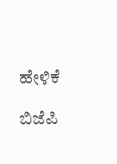ಹೇಳಿಕೆ

ಬಿಜೆಪಿ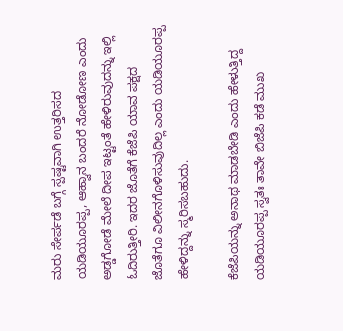ಮರು ಸೇರ್ಪಡೆ ಬಗ್ಗೆ ಸ್ಪಷ್ಟವಾಗಿ ಉತ್ತರಿಸದ ಯಡಿಯೂರಪ್ಪ, ಆಹ್ವಾನ ಬಂದರೆ ನೋಡೋಣ ಎಂದು ಅಡ್ಡಗೋಡೆ ಮೇಲೆ ದೀಪ ಇಟ್ಟಂತೆ ಹೇಳಿರುವುದನ್ನು ಇಲ್ಲಿ ಓದಿರುತ್ತೀರಿ. ಇದರ ಜೊತೆಗೆ ಕೆಜೆಪಿ ಯಾವ ಪಕ್ಷದ ಜೊತೆಗೂ ವಿಲೀನಗೊಳಿಸುವುದಿಲ್ಲ ಎಂದು ಯಡಿಯೂರಪ್ಪ ಹೇಳಿದ್ದನ್ನು ಸ್ಮರಿಸಬಹುದು.

ಕೆಜೆಪಿಯನ್ನು ಅನಾಥ ಮಾಡಬೇಡಿ ಎಂದು ಹೇಳುತ್ತಿದ್ದ ಯಡಿಯೂರಪ್ಪ ಸ್ವತಃ ತಾವೇ ಬಿಜೆಪಿ ಕಡೆ ಮುಖ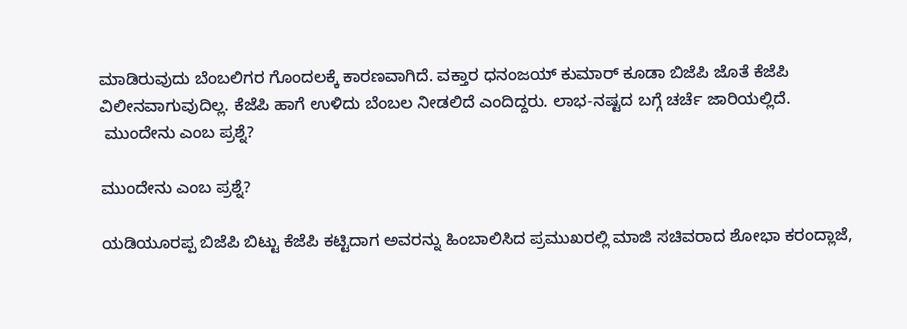ಮಾಡಿರುವುದು ಬೆಂಬಲಿಗರ ಗೊಂದಲಕ್ಕೆ ಕಾರಣವಾಗಿದೆ. ವಕ್ತಾರ ಧನಂಜಯ್ ಕುಮಾರ್ ಕೂಡಾ ಬಿಜೆಪಿ ಜೊತೆ ಕೆಜೆಪಿ ವಿಲೀನವಾಗುವುದಿಲ್ಲ. ಕೆಜೆಪಿ ಹಾಗೆ ಉಳಿದು ಬೆಂಬಲ ನೀಡಲಿದೆ ಎಂದಿದ್ದರು. ಲಾಭ-ನಷ್ಟದ ಬಗ್ಗೆ ಚರ್ಚೆ ಜಾರಿಯಲ್ಲಿದೆ.
 ಮುಂದೇನು ಎಂಬ ಪ್ರಶ್ನೆ?

ಮುಂದೇನು ಎಂಬ ಪ್ರಶ್ನೆ?

ಯಡಿಯೂರಪ್ಪ ಬಿಜೆಪಿ ಬಿಟ್ಟು ಕೆಜೆಪಿ ಕಟ್ಟಿದಾಗ ಅವರನ್ನು ಹಿಂಬಾಲಿಸಿದ ಪ್ರಮುಖರಲ್ಲಿ ಮಾಜಿ ಸಚಿವರಾದ ಶೋಭಾ ಕರಂದ್ಲಾಜೆ,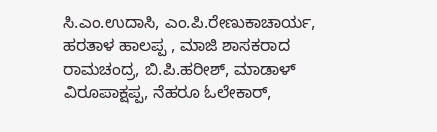ಸಿ.ಎಂ.ಉದಾಸಿ, ಎಂ.ಪಿ.ರೇಣುಕಾಚಾರ್ಯ, ಹರತಾಳ ಹಾಲಪ್ಪ , ಮಾಜಿ ಶಾಸಕರಾದ ರಾಮಚಂದ್ರ, ಬಿ.ಪಿ.ಹರೀಶ್, ಮಾಡಾಳ್ ವಿರೂಪಾಕ್ಷಪ್ಪ, ನೆಹರೂ ಓಲೇಕಾರ್,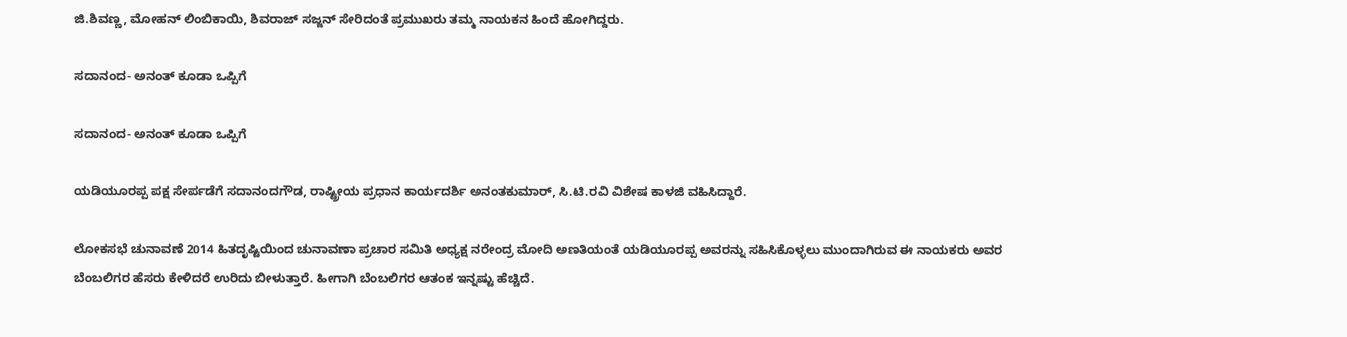ಜಿ.ಶಿವಣ್ಣ, ಮೋಹನ್ ಲಿಂಬಿಕಾಯಿ, ಶಿವರಾಜ್ ಸಜ್ಜನ್ ಸೇರಿದಂತೆ ಪ್ರಮುಖರು ತಮ್ಮ ನಾಯಕನ ಹಿಂದೆ ಹೋಗಿದ್ದರು.

ಸದಾನಂದ- ಅನಂತ್ ಕೂಡಾ ಒಪ್ಪಿಗೆ

ಸದಾನಂದ- ಅನಂತ್ ಕೂಡಾ ಒಪ್ಪಿಗೆ

ಯಡಿಯೂರಪ್ಪ ಪಕ್ಷ ಸೇರ್ಪಡೆಗೆ ಸದಾನಂದಗೌಡ, ರಾಷ್ಟ್ರೀಯ ಪ್ರಧಾನ ಕಾರ್ಯದರ್ಶಿ ಅನಂತಕುಮಾರ್, ಸಿ.ಟಿ.ರವಿ ವಿಶೇಷ ಕಾಳಜಿ ವಹಿಸಿದ್ದಾರೆ.

ಲೋಕಸಭೆ ಚುನಾವಣೆ 2014 ಹಿತದೃಷ್ಟಿಯಿಂದ ಚುನಾವಣಾ ಪ್ರಚಾರ ಸಮಿತಿ ಅಧ್ಯಕ್ಷ ನರೇಂದ್ರ ಮೋದಿ ಅಣತಿಯಂತೆ ಯಡಿಯೂರಪ್ಪ ಅವರನ್ನು ಸಹಿಸಿಕೊಳ್ಳಲು ಮುಂದಾಗಿರುವ ಈ ನಾಯಕರು ಅವರ ಬೆಂಬಲಿಗರ ಹೆಸರು ಕೇಳಿದರೆ ಉರಿದು ಬೀಳುತ್ತಾರೆ. ಹೀಗಾಗಿ ಬೆಂಬಲಿಗರ ಆತಂಕ ಇನ್ನಷ್ಟು ಹೆಚ್ಚಿದೆ.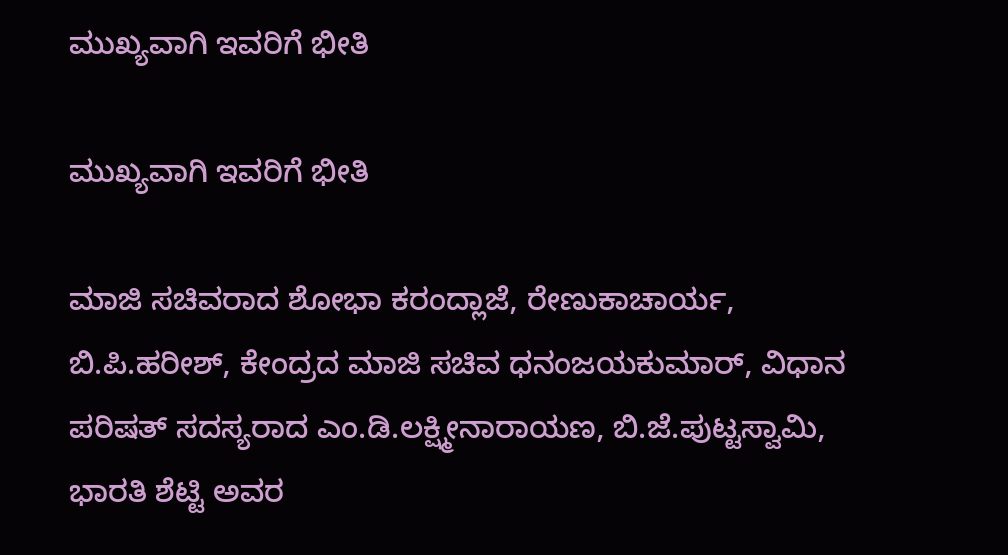ಮುಖ್ಯವಾಗಿ ಇವರಿಗೆ ಭೀತಿ

ಮುಖ್ಯವಾಗಿ ಇವರಿಗೆ ಭೀತಿ

ಮಾಜಿ ಸಚಿವರಾದ ಶೋಭಾ ಕರಂದ್ಲಾಜೆ, ರೇಣುಕಾಚಾರ್ಯ, ಬಿ.ಪಿ.ಹರೀಶ್, ಕೇಂದ್ರದ ಮಾಜಿ ಸಚಿವ ಧನಂಜಯಕುಮಾರ್, ವಿಧಾನ ಪರಿಷತ್ ಸದಸ್ಯರಾದ ಎಂ.ಡಿ.ಲಕ್ಷ್ಮೀನಾರಾಯಣ, ಬಿ.ಜೆ.ಪುಟ್ಟಸ್ವಾಮಿ, ಭಾರತಿ ಶೆಟ್ಟಿ ಅವರ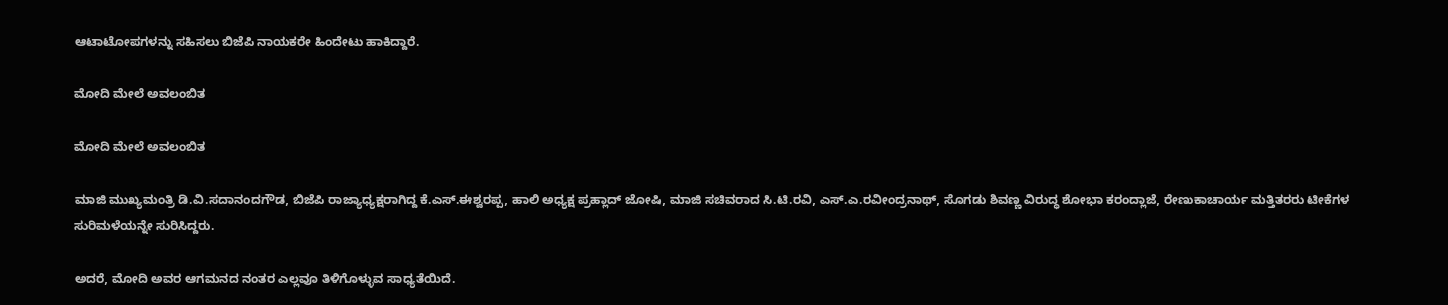ಆಟಾಟೋಪಗಳನ್ನು ಸಹಿಸಲು ಬಿಜೆಪಿ ನಾಯಕರೇ ಹಿಂದೇಟು ಹಾಕಿದ್ದಾರೆ.

ಮೋದಿ ಮೇಲೆ ಅವಲಂಬಿತ

ಮೋದಿ ಮೇಲೆ ಅವಲಂಬಿತ

ಮಾಜಿ ಮುಖ್ಯಮಂತ್ರಿ ಡಿ.ವಿ.ಸದಾನಂದಗೌಡ, ಬಿಜೆಪಿ ರಾಜ್ಯಾಧ್ಯಕ್ಷರಾಗಿದ್ದ ಕೆ.ಎಸ್.ಈಶ್ವರಪ್ಪ, ಹಾಲಿ ಅಧ್ಯಕ್ಷ ಪ್ರಹ್ಲಾದ್ ಜೋಷಿ, ಮಾಜಿ ಸಚಿವರಾದ ಸಿ.ಟಿ.ರವಿ, ಎಸ್.ಎ.ರವೀಂದ್ರನಾಥ್, ಸೊಗಡು ಶಿವಣ್ಣ ವಿರುದ್ಧ ಶೋಭಾ ಕರಂದ್ಲಾಜೆ, ರೇಣುಕಾಚಾರ್ಯ ಮತ್ತಿತರರು ಟೀಕೆಗಳ ಸುರಿಮಳೆಯನ್ನೇ ಸುರಿಸಿದ್ದರು.

ಅದರೆ, ಮೋದಿ ಅವರ ಆಗಮನದ ನಂತರ ಎಲ್ಲವೂ ತಿಳಿಗೊಳ್ಳುವ ಸಾಧ್ಯತೆಯಿದೆ.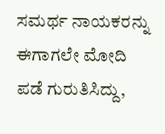ಸಮರ್ಥ ನಾಯಕರನ್ನು ಈಗಾಗಲೇ ಮೋದಿ ಪಡೆ ಗುರುತಿಸಿದ್ದು,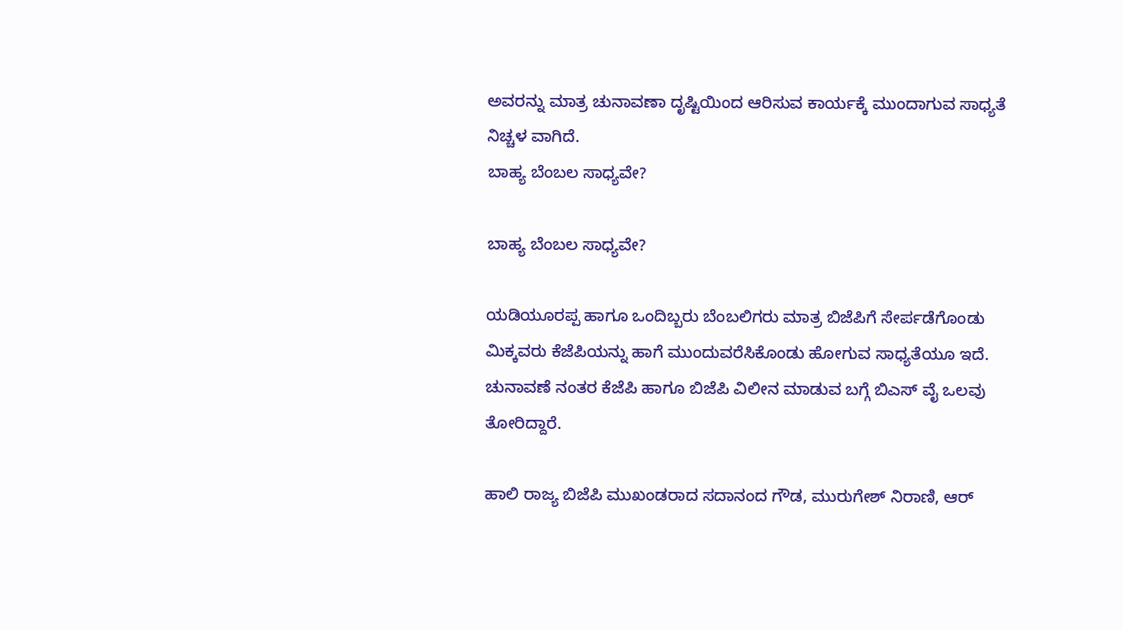ಅವರನ್ನು ಮಾತ್ರ ಚುನಾವಣಾ ದೃಷ್ಟಿಯಿಂದ ಆರಿಸುವ ಕಾರ್ಯಕ್ಕೆ ಮುಂದಾಗುವ ಸಾಧ್ಯತೆ ನಿಚ್ಚಳ ವಾಗಿದೆ.
ಬಾಹ್ಯ ಬೆಂಬಲ ಸಾಧ್ಯವೇ?

ಬಾಹ್ಯ ಬೆಂಬಲ ಸಾಧ್ಯವೇ?

ಯಡಿಯೂರಪ್ಪ ಹಾಗೂ ಒಂದಿಬ್ಬರು ಬೆಂಬಲಿಗರು ಮಾತ್ರ ಬಿಜೆಪಿಗೆ ಸೇರ್ಪಡೆಗೊಂಡು ಮಿಕ್ಕವರು ಕೆಜೆಪಿಯನ್ನು ಹಾಗೆ ಮುಂದುವರೆಸಿಕೊಂಡು ಹೋಗುವ ಸಾಧ್ಯತೆಯೂ ಇದೆ. ಚುನಾವಣೆ ನಂತರ ಕೆಜೆಪಿ ಹಾಗೂ ಬಿಜೆಪಿ ವಿಲೀನ ಮಾಡುವ ಬಗ್ಗೆ ಬಿಎಸ್ ವೈ ಒಲವು ತೋರಿದ್ದಾರೆ.

ಹಾಲಿ ರಾಜ್ಯ ಬಿಜೆಪಿ ಮುಖಂಡರಾದ ಸದಾನಂದ ಗೌಡ, ಮುರುಗೇಶ್ ನಿರಾಣಿ, ಆರ್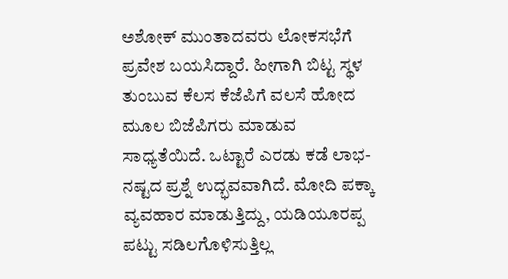ಅಶೋಕ್ ಮುಂತಾದವರು ಲೋಕಸಭೆಗೆ ಪ್ರವೇಶ ಬಯಸಿದ್ದಾರೆ. ಹೀಗಾಗಿ ಬಿಟ್ಟ ಸ್ಥಳ ತುಂಬುವ ಕೆಲಸ ಕೆಜೆಪಿಗೆ ವಲಸೆ ಹೋದ ಮೂಲ ಬಿಜೆಪಿಗರು ಮಾಡುವ ಸಾಧ್ಯತೆಯಿದೆ. ಒಟ್ಟಾರೆ ಎರಡು ಕಡೆ ಲಾಭ-ನಷ್ಟದ ಪ್ರಶ್ನೆ ಉದ್ಭವವಾಗಿದೆ. ಮೋದಿ ಪಕ್ಕಾ ವ್ಯವಹಾರ ಮಾಡುತ್ತಿದ್ದು, ಯಡಿಯೂರಪ್ಪ ಪಟ್ಟು ಸಡಿಲಗೊಳಿಸುತ್ತಿಲ್ಲ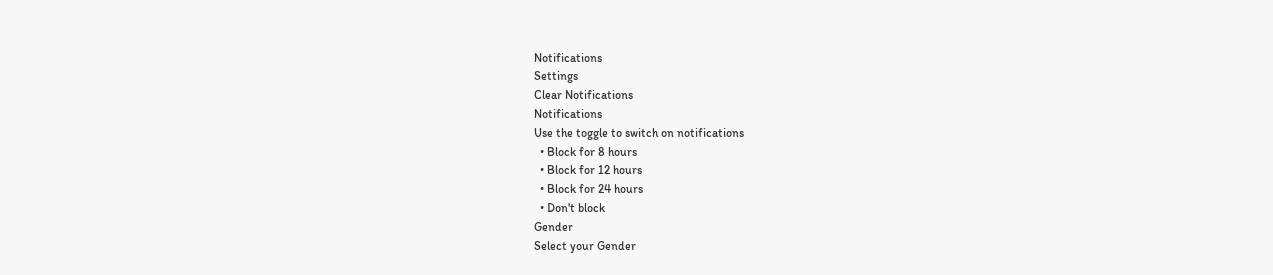Notifications
Settings
Clear Notifications
Notifications
Use the toggle to switch on notifications
  • Block for 8 hours
  • Block for 12 hours
  • Block for 24 hours
  • Don't block
Gender
Select your Gender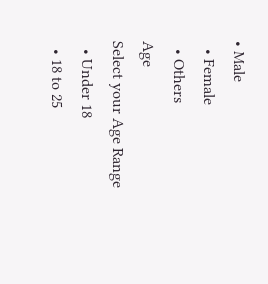• Male
  • Female
  • Others
Age
Select your Age Range
  • Under 18
  • 18 to 25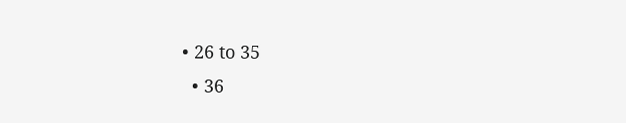• 26 to 35
  • 36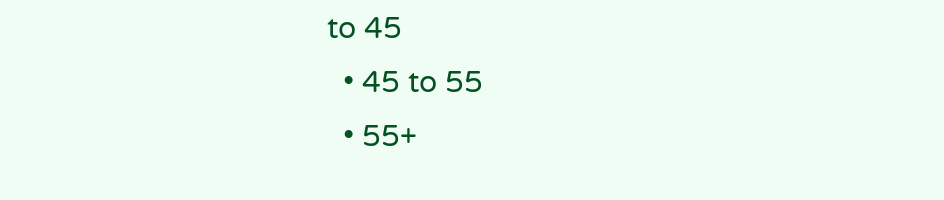to 45
  • 45 to 55
  • 55+